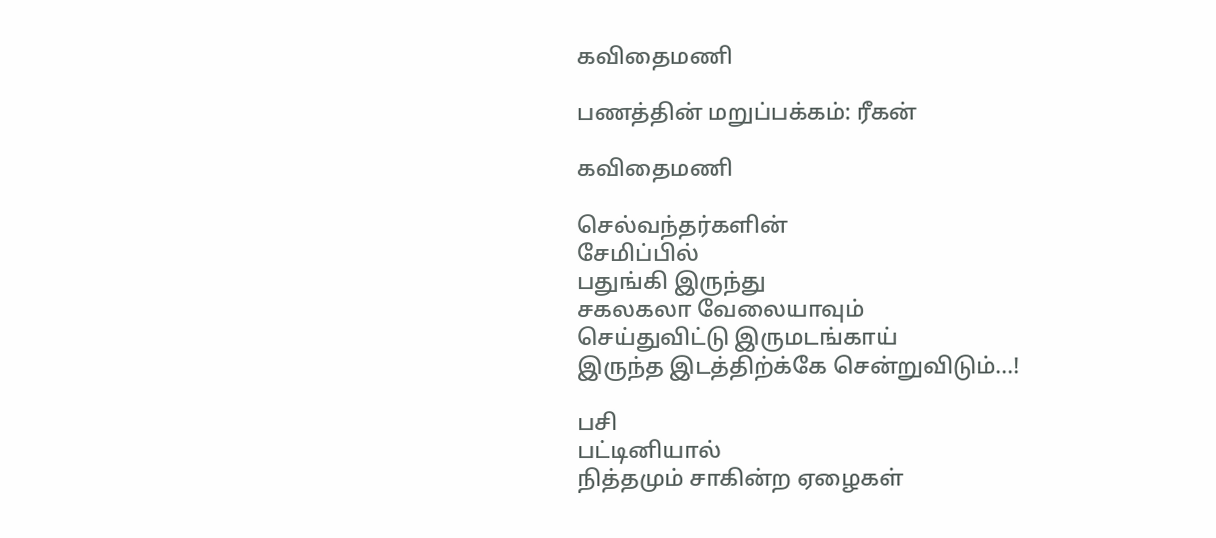கவிதைமணி

பணத்தின் மறுப்பக்கம்: ரீகன்

கவிதைமணி

செல்வந்தர்களின்
சேமிப்பில்
பதுங்கி இருந்து
சகலகலா வேலையாவும்
செய்துவிட்டு இருமடங்காய்
இருந்த இடத்திற்க்கே சென்றுவிடும்...!

பசி
பட்டினியால்
நித்தமும் சாகின்ற ஏழைகள்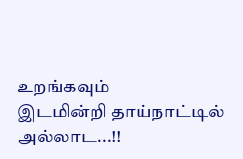உறங்கவும்
இடமின்றி தாய்நாட்டில்  அல்லாட...!!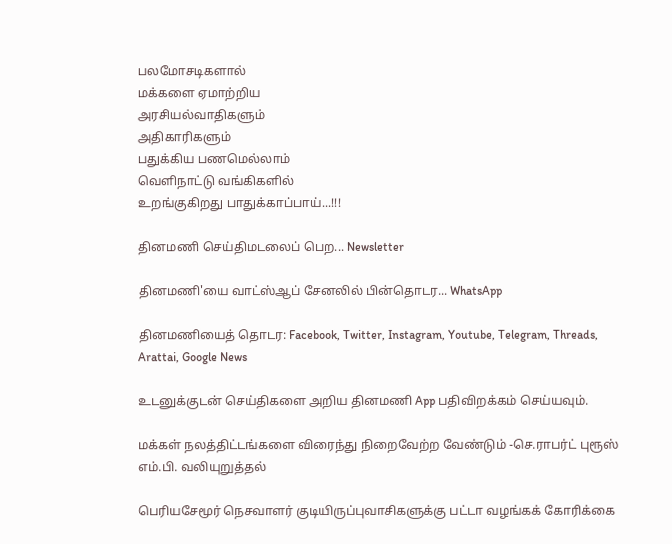பலமோசடிகளால்
மக்களை ஏமாற்றிய
அரசியல்வாதிகளும்
அதிகாரிகளும்
பதுக்கிய பணமெல்லாம்
வெளிநாட்டு வங்கிகளில்
உறங்குகிறது பாதுக்காப்பாய்...!!!

தினமணி செய்திமடலைப் பெற... Newsletter

தினமணி'யை வாட்ஸ்ஆப் சேனலில் பின்தொடர... WhatsApp

தினமணியைத் தொடர: Facebook, Twitter, Instagram, Youtube, Telegram, Threads, Arattai, Google News

உடனுக்குடன் செய்திகளை அறிய தினமணி App பதிவிறக்கம் செய்யவும்.

மக்கள் நலத்திட்டங்களை விரைந்து நிறைவேற்ற வேண்டும் -செ.ராபர்ட் புரூஸ் எம்.பி. வலியுறுத்தல்

பெரியசேமூர் நெசவாளர் குடியிருப்புவாசிகளுக்கு பட்டா வழங்கக் கோரிக்கை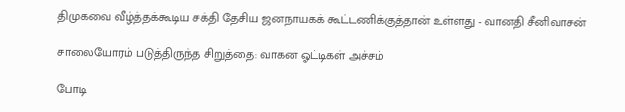திமுகவை வீழ்த்தக்கூடிய சக்தி தேசிய ஜனநாயகக் கூட்டணிக்குத்தான் உள்ளது - வானதி சீனிவாசன்

சாலையோரம் படுத்திருந்த சிறுத்தை: வாகன ஓட்டிகள் அச்சம்

போடி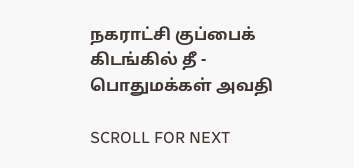நகராட்சி குப்பைக் கிடங்கில் தீ - பொதுமக்கள் அவதி

SCROLL FOR NEXT